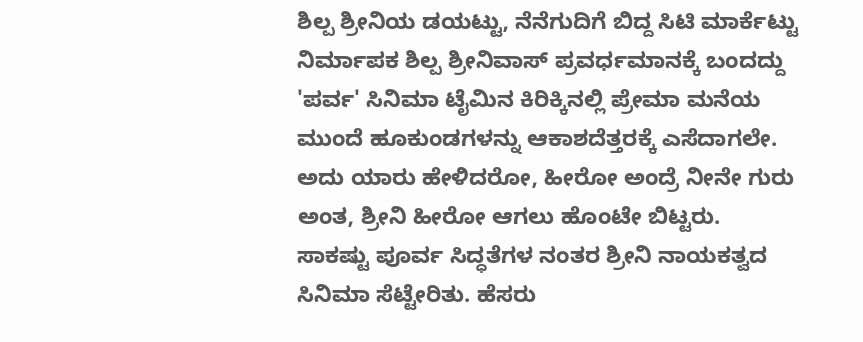ಶಿಲ್ಪ ಶ್ರೀನಿಯ ಡಯಟ್ಟು, ನೆನೆಗುದಿಗೆ ಬಿದ್ದ ಸಿಟಿ ಮಾರ್ಕೆಟ್ಟು
ನಿರ್ಮಾಪಕ ಶಿಲ್ಪ ಶ್ರೀನಿವಾಸ್ ಪ್ರವರ್ಧಮಾನಕ್ಕೆ ಬಂದದ್ದು 'ಪರ್ವ' ಸಿನಿಮಾ ಟೈಮಿನ ಕಿರಿಕ್ಕಿನಲ್ಲಿ ಪ್ರೇಮಾ ಮನೆಯ ಮುಂದೆ ಹೂಕುಂಡಗಳನ್ನು ಆಕಾಶದೆತ್ತರಕ್ಕೆ ಎಸೆದಾಗಲೇ. ಅದು ಯಾರು ಹೇಳಿದರೋ, ಹೀರೋ ಅಂದ್ರೆ ನೀನೇ ಗುರು ಅಂತ, ಶ್ರೀನಿ ಹೀರೋ ಆಗಲು ಹೊಂಟೇ ಬಿಟ್ಟರು.
ಸಾಕಷ್ಟು ಪೂರ್ವ ಸಿದ್ಧತೆಗಳ ನಂತರ ಶ್ರೀನಿ ನಾಯಕತ್ವದ ಸಿನಿಮಾ ಸೆಟ್ಟೇರಿತು. ಹೆಸರು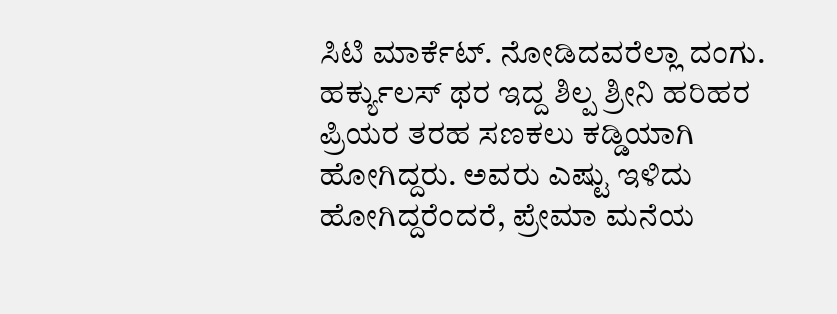ಸಿಟಿ ಮಾರ್ಕೆಟ್. ನೋಡಿದವರೆಲ್ಲಾ ದಂಗು. ಹರ್ಕ್ಯುಲಸ್ ಥರ ಇದ್ದ ಶಿಲ್ಪ ಶ್ರೀನಿ ಹರಿಹರ ಪ್ರಿಯರ ತರಹ ಸಣಕಲು ಕಡ್ಡಿಯಾಗಿ ಹೋಗಿದ್ದರು. ಅವರು ಎಷ್ಟು ಇಳಿದು ಹೋಗಿದ್ದರೆಂದರೆ, ಪ್ರೇಮಾ ಮನೆಯ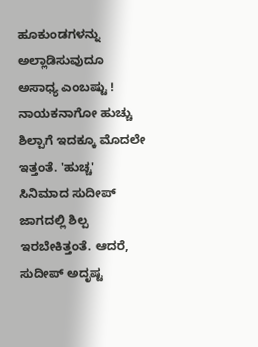ಹೂಕುಂಡಗಳನ್ನು ಅಲ್ಲಾಡಿಸುವುದೂ ಅಸಾಧ್ಯ ಎಂಬಷ್ಟು !
ನಾಯಕನಾಗೋ ಹುಚ್ಚು ಶಿಲ್ಪಾಗೆ ಇದಕ್ಕೂ ಮೊದಲೇ ಇತ್ತಂತೆ. 'ಹುಚ್ಚ' ಸಿನಿಮಾದ ಸುದೀಪ್ ಜಾಗದಲ್ಲಿ ಶಿಲ್ಪ ಇರಬೇಕಿತ್ತಂತೆ. ಆದರೆ, ಸುದೀಪ್ ಅದೃಷ್ಟ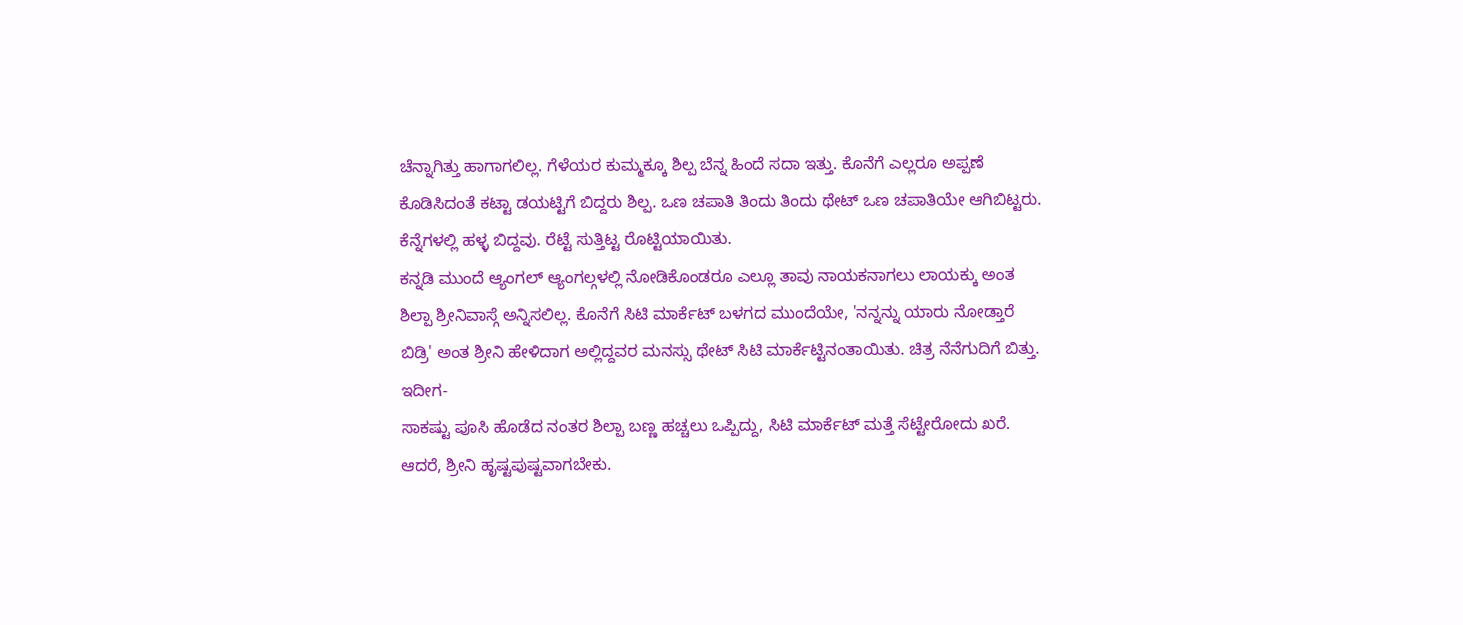ಚೆನ್ನಾಗಿತ್ತು ಹಾಗಾಗಲಿಲ್ಲ. ಗೆಳೆಯರ ಕುಮ್ಮಕ್ಕೂ ಶಿಲ್ಪ ಬೆನ್ನ ಹಿಂದೆ ಸದಾ ಇತ್ತು. ಕೊನೆಗೆ ಎಲ್ಲರೂ ಅಪ್ಪಣೆ ಕೊಡಿಸಿದಂತೆ ಕಟ್ಟಾ ಡಯಟ್ಟಿಗೆ ಬಿದ್ದರು ಶಿಲ್ಪ. ಒಣ ಚಪಾತಿ ತಿಂದು ತಿಂದು ಥೇಟ್ ಒಣ ಚಪಾತಿಯೇ ಆಗಿಬಿಟ್ಟರು. ಕೆನ್ನೆಗಳಲ್ಲಿ ಹಳ್ಳ ಬಿದ್ದವು. ರೆಟ್ಟೆ ಸುತ್ತಿಟ್ಟ ರೊಟ್ಟಿಯಾಯಿತು.
ಕನ್ನಡಿ ಮುಂದೆ ಆ್ಯಂಗಲ್ ಆ್ಯಂಗಲ್ಗಳಲ್ಲಿ ನೋಡಿಕೊಂಡರೂ ಎಲ್ಲೂ ತಾವು ನಾಯಕನಾಗಲು ಲಾಯಕ್ಕು ಅಂತ ಶಿಲ್ಪಾ ಶ್ರೀನಿವಾಸ್ಗೆ ಅನ್ನಿಸಲಿಲ್ಲ. ಕೊನೆಗೆ ಸಿಟಿ ಮಾರ್ಕೆಟ್ ಬಳಗದ ಮುಂದೆಯೇ, 'ನನ್ನನ್ನು ಯಾರು ನೋಡ್ತಾರೆ ಬಿಡ್ರಿ' ಅಂತ ಶ್ರೀನಿ ಹೇಳಿದಾಗ ಅಲ್ಲಿದ್ದವರ ಮನಸ್ಸು ಥೇಟ್ ಸಿಟಿ ಮಾರ್ಕೆಟ್ಟಿನಂತಾಯಿತು. ಚಿತ್ರ ನೆನೆಗುದಿಗೆ ಬಿತ್ತು.
ಇದೀಗ-
ಸಾಕಷ್ಟು ಪೂಸಿ ಹೊಡೆದ ನಂತರ ಶಿಲ್ಪಾ ಬಣ್ಣ ಹಚ್ಚಲು ಒಪ್ಪಿದ್ದು, ಸಿಟಿ ಮಾರ್ಕೆಟ್ ಮತ್ತೆ ಸೆಟ್ಟೇರೋದು ಖರೆ. ಆದರೆ, ಶ್ರೀನಿ ಹೃಷ್ಟಪುಷ್ಟವಾಗಬೇಕು.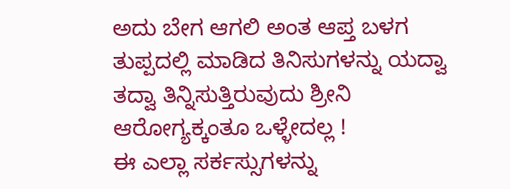ಅದು ಬೇಗ ಆಗಲಿ ಅಂತ ಆಪ್ತ ಬಳಗ ತುಪ್ಪದಲ್ಲಿ ಮಾಡಿದ ತಿನಿಸುಗಳನ್ನು ಯದ್ವಾ ತದ್ವಾ ತಿನ್ನಿಸುತ್ತಿರುವುದು ಶ್ರೀನಿ ಆರೋಗ್ಯಕ್ಕಂತೂ ಒಳ್ಳೇದಲ್ಲ !
ಈ ಎಲ್ಲಾ ಸರ್ಕಸ್ಸುಗಳನ್ನು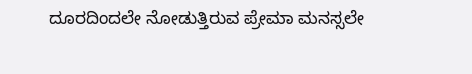ದೂರದಿಂದಲೇ ನೋಡುತ್ತಿರುವ ಪ್ರೇಮಾ ಮನಸ್ಸಲೇ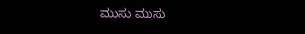ಮುಸು ಮುಸು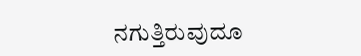ನಗುತ್ತಿರುವುದೂ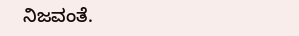ನಿಜವಂತೆ.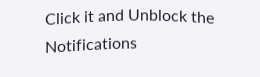Click it and Unblock the Notifications